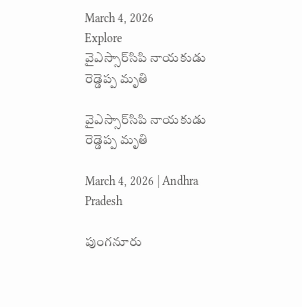March 4, 2026
Explore
వైఎస్సార్‌సిపి నాయకుడు రెడ్డెప్ప మృతి

వైఎస్సార్‌సిపి నాయకుడు రెడ్డెప్ప మృతి

March 4, 2026 | Andhra Pradesh

పుంగనూరు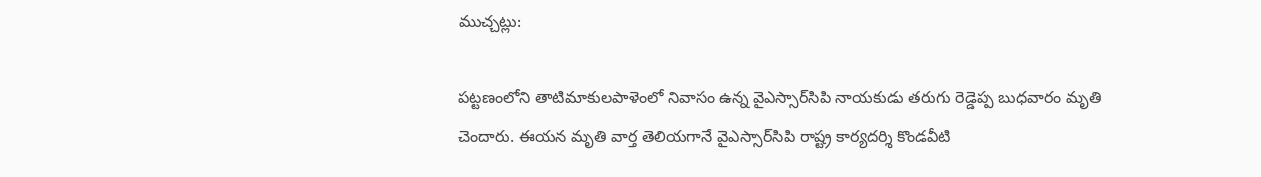ముచ్చట్లు:

పట్టణంలోని తాటిమాకులపాళెంలో నివాసం ఉన్న వైఎస్సార్‌సిపి నాయకుడు తరుగు రెడ్డెప్ప బుధవారం మృతి చెందారు. ఈయన మృతి వార్త తెలియగానే వైఎస్సార్‌సిపి రాష్ట్ర కార్యదర్శి కొండవీటి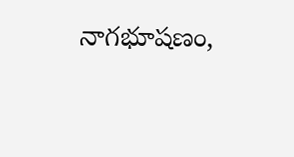నాగభూషణం,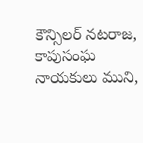కౌన్సిలర్‌ నటరాజ, కాపుసంఘ నాయకులు ముని,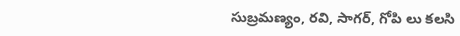సుబ్రమణ్యం, రవి, సాగర్‌, గోపి లు కలసి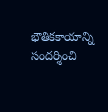భౌతికకాయాన్ని సందర్శించి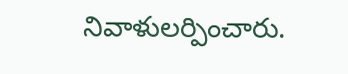నివాళులర్పించారు.